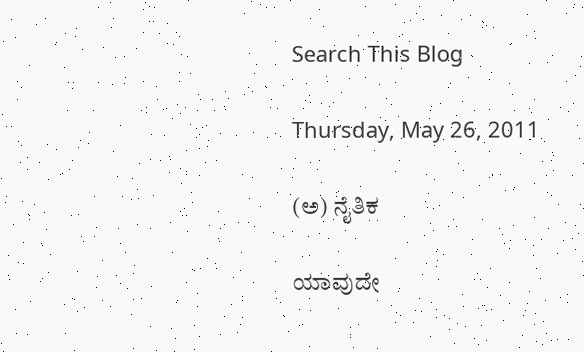Search This Blog

Thursday, May 26, 2011

(ಅ) ನೈತಿಕ

ಯಾವುದೇ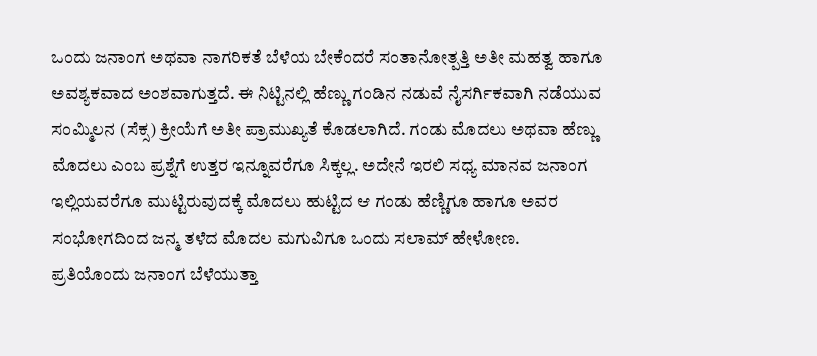ಒಂದು ಜನಾಂಗ ಅಥವಾ ನಾಗರಿಕತೆ ಬೆಳೆಯ ಬೇಕೆಂದರೆ ಸಂತಾನೋತ್ಪತ್ತಿ ಅತೀ ಮಹತ್ವ ಹಾಗೂ ಅವಶ್ಯಕವಾದ ಅಂಶವಾಗುತ್ತದೆ. ಈ ನಿಟ್ಟಿನಲ್ಲಿ ಹೆಣ್ಣು ಗಂಡಿನ ನಡುವೆ ನೈಸರ್ಗಿಕವಾಗಿ ನಡೆಯುವ ಸಂಮ್ಮಿಲನ (ಸೆಕ್ಸ) ಕ್ರೀಯೆಗೆ ಅತೀ ಪ್ರಾಮುಖ್ಯತೆ ಕೊಡಲಾಗಿದೆ. ಗಂಡು ಮೊದಲು ಅಥವಾ ಹೆಣ್ಣು ಮೊದಲು ಎಂಬ ಪ್ರಶ್ನೆಗೆ ಉತ್ತರ ಇನ್ನೂವರೆಗೂ ಸಿಕ್ಕಲ್ಲ. ಅದೇನೆ ಇರಲಿ ಸಧ್ಯ ಮಾನವ ಜನಾಂಗ ಇಲ್ಲಿಯವರೆಗೂ ಮುಟ್ಟಿರುವುದಕ್ಕೆ ಮೊದಲು ಹುಟ್ಟಿದ ಆ ಗಂಡು ಹೆಣ್ಣಿಗೂ ಹಾಗೂ ಅವರ ಸಂಭೋಗದಿಂದ ಜನ್ಮ ತಳೆದ ಮೊದಲ ಮಗುವಿಗೂ ಒಂದು ಸಲಾಮ್ ಹೇಳೋಣ.
ಪ್ರತಿಯೊಂದು ಜನಾಂಗ ಬೆಳೆಯುತ್ತಾ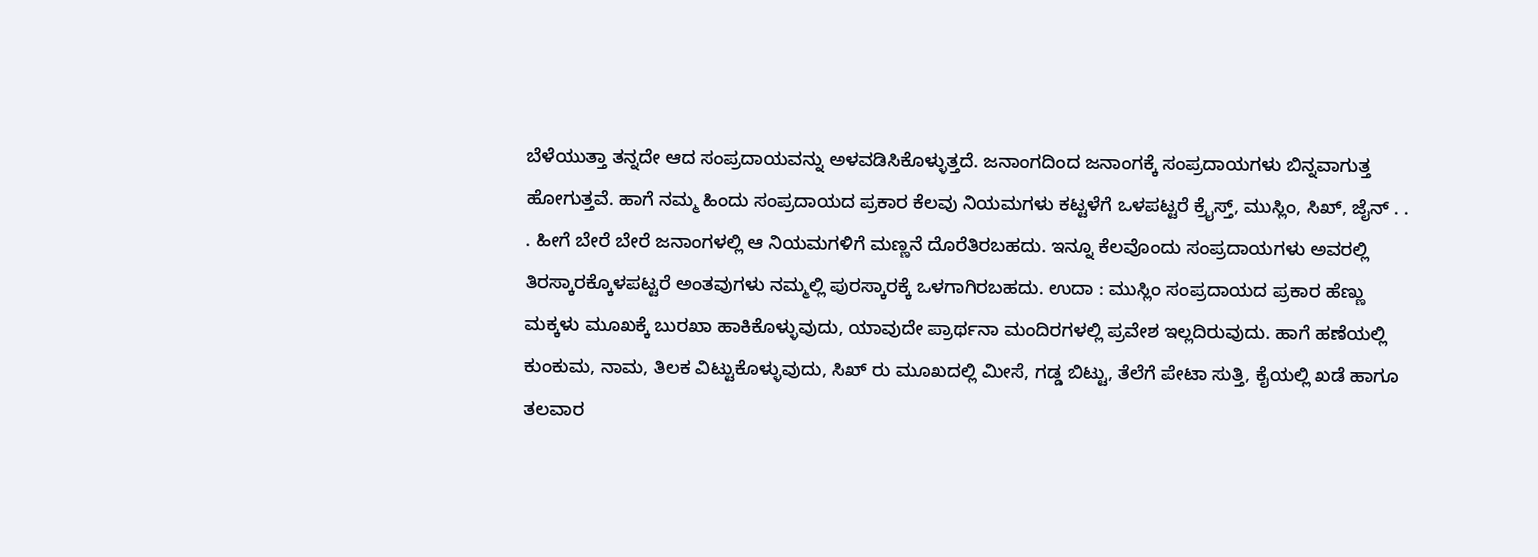ಬೆಳೆಯುತ್ತಾ ತನ್ನದೇ ಆದ ಸಂಪ್ರದಾಯವನ್ನು ಅಳವಡಿಸಿಕೊಳ್ಳುತ್ತದೆ. ಜನಾಂಗದಿಂದ ಜನಾಂಗಕ್ಕೆ ಸಂಪ್ರದಾಯಗಳು ಬಿನ್ನವಾಗುತ್ತ ಹೋಗುತ್ತವೆ. ಹಾಗೆ ನಮ್ಮ ಹಿಂದು ಸಂಪ್ರದಾಯದ ಪ್ರಕಾರ ಕೆಲವು ನಿಯಮಗಳು ಕಟ್ಟಳೆಗೆ ಒಳಪಟ್ಟರೆ ಕ್ರೈಸ್ತ್, ಮುಸ್ಲಿಂ, ಸಿಖ್, ಜೈನ್ . . . ಹೀಗೆ ಬೇರೆ ಬೇರೆ ಜನಾಂಗಳಲ್ಲಿ ಆ ನಿಯಮಗಳಿಗೆ ಮಣ್ಣನೆ ದೊರೆತಿರಬಹದು. ಇನ್ನೂ ಕೆಲವೊಂದು ಸಂಪ್ರದಾಯಗಳು ಅವರಲ್ಲಿ ತಿರಸ್ಕಾರಕ್ಕೊಳಪಟ್ಟರೆ ಅಂತವುಗಳು ನಮ್ಮಲ್ಲಿ ಪುರಸ್ಕಾರಕ್ಕೆ ಒಳಗಾಗಿರಬಹದು. ಉದಾ : ಮುಸ್ಲಿಂ ಸಂಪ್ರದಾಯದ ಪ್ರಕಾರ ಹೆಣ್ಣು ಮಕ್ಕಳು ಮೂಖಕ್ಕೆ ಬುರಖಾ ಹಾಕಿಕೊಳ್ಳುವುದು, ಯಾವುದೇ ಪ್ರಾರ್ಥನಾ ಮಂದಿರಗಳಲ್ಲಿ ಪ್ರವೇಶ ಇಲ್ಲದಿರುವುದು. ಹಾಗೆ ಹಣೆಯಲ್ಲಿ ಕುಂಕುಮ, ನಾಮ, ತಿಲಕ ವಿಟ್ಟುಕೊಳ್ಳುವುದು, ಸಿಖ್ ರು ಮೂಖದಲ್ಲಿ ಮೀಸೆ, ಗಡ್ಡ ಬಿಟ್ಟು, ತೆಲೆಗೆ ಪೇಟಾ ಸುತ್ತಿ, ಕೈಯಲ್ಲಿ ಖಡೆ ಹಾಗೂ ತಲವಾರ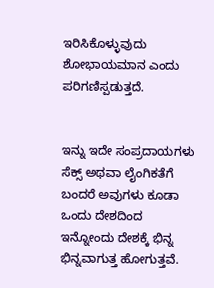ಇರಿಸಿಕೊಳ್ಳುವುದು ಶೋಭಾಯಮಾನ ಎಂದು ಪರಿಗಣಿಸ್ಪಡುತ್ತದೆ.


ಇನ್ನು ಇದೇ ಸಂಪ್ರದಾಯಗಳು ಸೆಕ್ಸ್ ಅಥವಾ ಲೈಂಗಿಕತೆಗೆ ಬಂದರೆ ಅವುಗಳು ಕೂಡಾ ಒಂದು ದೇಶದಿಂದ ಇನ್ನೋಂದು ದೇಶಕ್ಕೆ ಭಿನ್ನ ಭಿನ್ನವಾಗುತ್ತ ಹೋಗುತ್ತವೆ.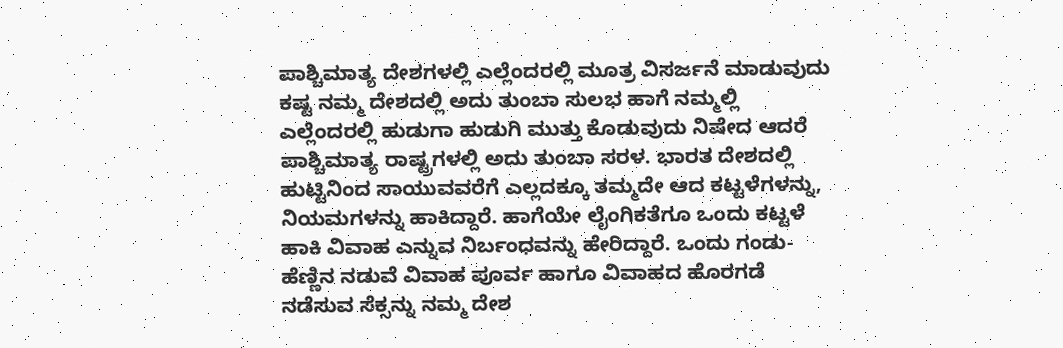ಪಾಶ್ಚಿಮಾತ್ಯ ದೇಶಗಳಲ್ಲಿ ಎಲ್ಲೆಂದರಲ್ಲಿ ಮೂತ್ರ ವಿಸರ್ಜನೆ ಮಾಡುವುದು ಕಷ್ಟ ನಮ್ಮ ದೇಶದಲ್ಲಿ ಅದು ತುಂಬಾ ಸುಲಭ ಹಾಗೆ ನಮ್ಮಲ್ಲಿ ಎಲ್ಲೆಂದರಲ್ಲಿ ಹುಡುಗಾ ಹುಡುಗಿ ಮುತ್ತು ಕೊಡುವುದು ನಿಷೇದ ಆದರೆ ಪಾಶ್ಚಿಮಾತ್ಯ ರಾಷ್ಟ್ರಗಳಲ್ಲಿ ಅದು ತುಂಬಾ ಸರಳ. ಭಾರತ ದೇಶದಲ್ಲಿ ಹುಟ್ಟಿನಿಂದ ಸಾಯುವವರೆಗೆ ಎಲ್ಲದಕ್ಕೂ ತಮ್ಮದೇ ಆದ ಕಟ್ಟಳೆಗಳನ್ನು, ನಿಯಮಗಳನ್ನು ಹಾಕಿದ್ದಾರೆ. ಹಾಗೆಯೇ ಲೈಂಗಿಕತೆಗೂ ಒಂದು ಕಟ್ಟಳೆ ಹಾಕಿ ವಿವಾಹ ಎನ್ನುವ ನಿರ್ಬಂಧವನ್ನು ಹೇರಿದ್ದಾರೆ. ಒಂದು ಗಂಡು-ಹೆಣ್ಣಿನ ನಡುವೆ ವಿವಾಹ ಪೂರ್ವ ಹಾಗೂ ವಿವಾಹದ ಹೊರಗಡೆ ನಡೆಸುವ ಸೆಕ್ಸನ್ನು ನಮ್ಮ ದೇಶ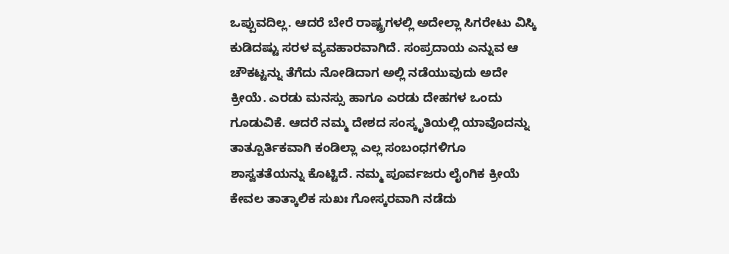ಒಪ್ಪುವದಿಲ್ಲ. ಆದರೆ ಬೇರೆ ರಾಷ್ಟ್ರಗಳಲ್ಲಿ ಅದೇಲ್ಲಾ ಸಿಗರೇಟು ವಿಸ್ಕಿ ಕುಡಿದಷ್ಟು ಸರಳ ವ್ಯವಹಾರವಾಗಿದೆ. ಸಂಪ್ರದಾಯ ಎನ್ನುವ ಆ ಚೌಕಟ್ಟನ್ನು ತೆಗೆದು ನೋಡಿದಾಗ ಅಲ್ಲಿ ನಡೆಯುವುದು ಅದೇ ಕ್ರೀಯೆ. ಎರಡು ಮನಸ್ಸು ಹಾಗೂ ಎರಡು ದೇಹಗಳ ಒಂದು ಗೂಡುವಿಕೆ. ಆದರೆ ನಮ್ಮ ದೇಶದ ಸಂಸ್ಕೃತಿಯಲ್ಲಿ ಯಾವೊದನ್ನು ತಾತ್ಪೂರ್ತಿಕವಾಗಿ ಕಂಡಿಲ್ಲಾ ಎಲ್ಲ ಸಂಬಂಧಗಳಿಗೂ ಶಾಸ್ವತತೆಯನ್ನು ಕೊಟ್ಟಿದೆ. ನಮ್ಮ ಪೂರ್ವಜರು ಲೈಂಗಿಕ ಕ್ರೀಯೆ ಕೇವಲ ತಾತ್ಕಾಲಿಕ ಸುಖಃ ಗೋಸ್ಕರವಾಗಿ ನಡೆದು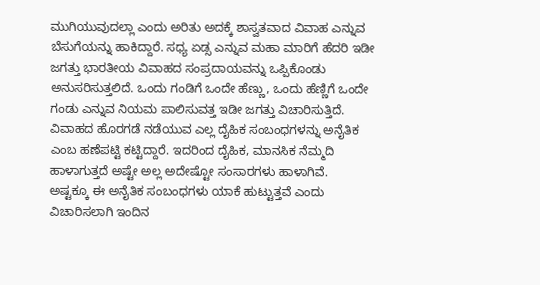ಮುಗಿಯುವುದಲ್ಲಾ ಎಂದು ಅರಿತು ಅದಕ್ಕೆ ಶಾಸ್ವತವಾದ ವಿವಾಹ ಎನ್ನುವ ಬೆಸುಗೆಯನ್ನು ಹಾಕಿದ್ದಾರೆ. ಸಧ್ಯ ಏಡ್ಸ ಎನ್ನುವ ಮಹಾ ಮಾರಿಗೆ ಹೆದರಿ ಇಡೀ ಜಗತ್ತು ಭಾರತೀಯ ವಿವಾಹದ ಸಂಪ್ರದಾಯವನ್ನು ಒಪ್ಪಿಕೊಂಡು ಅನುಸರಿಸುತ್ತಲಿದೆ. ಒಂದು ಗಂಡಿಗೆ ಒಂದೇ ಹೆಣ್ಣು, ಒಂದು ಹೆಣ್ಣಿಗೆ ಒಂದೇ ಗಂಡು ಎನ್ನುವ ನಿಯಮ ಪಾಲಿಸುವತ್ತ ಇಡೀ ಜಗತ್ತು ವಿಚಾರಿಸುತ್ತಿದೆ. ವಿವಾಹದ ಹೊರಗಡೆ ನಡೆಯುವ ಎಲ್ಲ ದೈಹಿಕ ಸಂಬಂಧಗಳನ್ನು ಅನೈತಿಕ ಎಂಬ ಹಣೆಪಟ್ಟಿ ಕಟ್ಟಿದ್ದಾರೆ. ಇದರಿಂದ ದೈಹಿಕ, ಮಾನಸಿಕ ನೆಮ್ಮದಿ ಹಾಳಾಗುತ್ತದೆ ಅಷ್ಟೇ ಅಲ್ಲ ಅದೇಷ್ಟೋ ಸಂಸಾರಗಳು ಹಾಳಾಗಿವೆ.
ಅಷ್ಟಕ್ಕೂ ಈ ಅನೈತಿಕ ಸಂಬಂಧಗಳು ಯಾಕೆ ಹುಟ್ಟುತ್ತವೆ ಎಂದು ವಿಚಾರಿಸಲಾಗಿ ಇಂದಿನ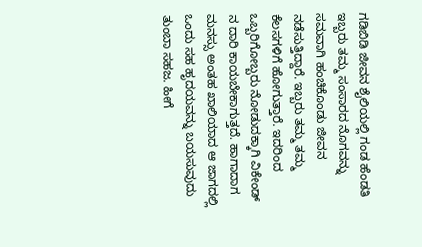ಗಡಿಬಿಡಿ ಜೀವನ ಶೈಲಿಯಲ್ಲಿ ಗಂಡ ಹೆಂಡತಿ ಇಬ್ಬರು ತಮ್ಮ ಸಂಸಾರದ ನೊಗವನ್ನು ಸಮವಾಗಿ ಹಂಚಿಕೊಂಡು ಜೀವನ ನಡೆಸುತ್ತಿದ್ದಾರೆ. ಇಬ್ಬರು ತಮ್ಮ ತಮ್ಮ ಕೆಲಸಗಳಿಗೆ ಹೋಗುತ್ತಾರೆ. ಇದರಿಂದ ಒಬ್ಬರಿಗೋಬ್ಬರು ನೋಡುದಕ್ಕಾಗಿ ವಿಕೇಂಡ್ ನ ದಾರಿ ಕಾಯಬೇಕಾಗುತ್ತದೆ. ಹಾಗಾದಾಗ ಮನಸ್ಸು ಅಂತಹ ಖಾಲಿಯಾದ ಆ ಜಾಗದಲ್ಲಿ ಒಂದು ಸಹ ಹೃದಯವನ್ನು ಬಯಸುವುದು ತುಂಬಾ ಸಹಜ. ಹೀಗೆ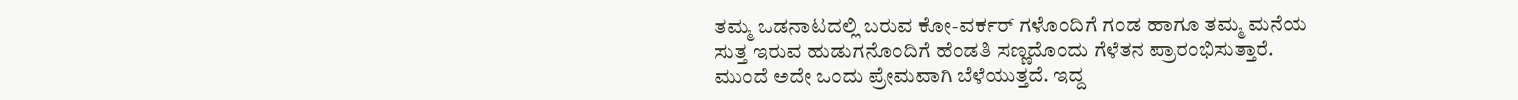ತಮ್ಮ ಒಡನಾಟದಲ್ಲಿ ಬರುವ ಕೋ-ವರ್ಕರ್ ಗಳೊಂದಿಗೆ ಗಂಡ ಹಾಗೂ ತಮ್ಮ ಮನೆಯ ಸುತ್ತ ಇರುವ ಹುಡುಗನೊಂದಿಗೆ ಹೆಂಡತಿ ಸಣ್ಣದೊಂದು ಗೆಳೆತನ ಪ್ರಾರಂಭಿಸುತ್ತಾರೆ. ಮುಂದೆ ಅದೇ ಒಂದು ಪ್ರೇಮವಾಗಿ ಬೆಳೆಯುತ್ತದೆ. ಇದ್ದ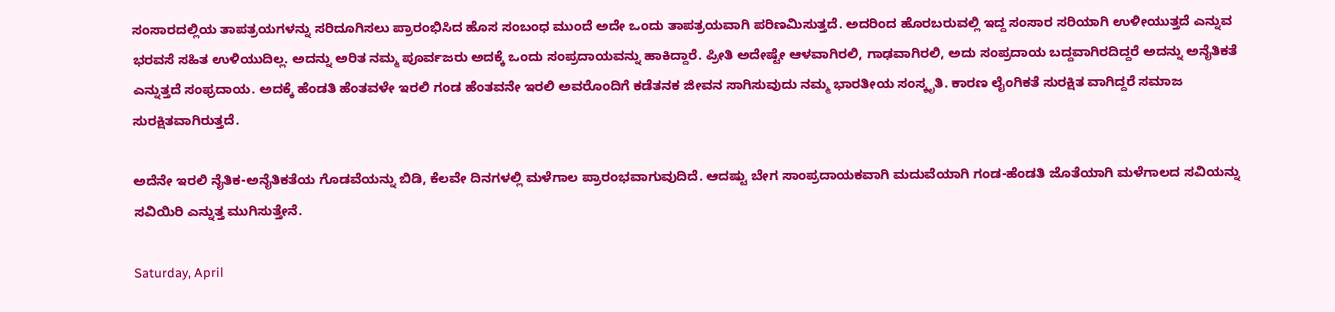ಸಂಸಾರದಲ್ಲಿಯ ತಾಪತ್ರಯಗಳನ್ನು ಸರಿದೂಗಿಸಲು ಪ್ರಾರಂಭಿಸಿದ ಹೊಸ ಸಂಬಂಧ ಮುಂದೆ ಅದೇ ಒಂದು ತಾಪತ್ರಯವಾಗಿ ಪರಿಣಮಿಸುತ್ತದೆ. ಅದರಿಂದ ಹೊರಬರುವಲ್ಲಿ ಇದ್ದ ಸಂಸಾರ ಸರಿಯಾಗಿ ಉಳೀಯುತ್ತದೆ ಎನ್ನುವ ಭರವಸೆ ಸಹಿತ ಉಳಿಯುದಿಲ್ಲ. ಅದನ್ನು ಅರಿತ ನಮ್ಮ ಪೂರ್ವಜರು ಅದಕ್ಕೆ ಒಂದು ಸಂಪ್ರದಾಯವನ್ನು ಹಾಕಿದ್ದಾರೆ. ಪ್ರೀತಿ ಅದೇಷ್ಟೇ ಆಳವಾಗಿರಲಿ, ಗಾಢವಾಗಿರಲಿ, ಅದು ಸಂಪ್ರದಾಯ ಬದ್ದವಾಗಿರದಿದ್ದರೆ ಅದನ್ನು ಅನೈತಿಕತೆ ಎನ್ನುತ್ತದೆ ಸಂಫ್ರದಾಯ. ಅದಕ್ಕೆ ಹೆಂಡತಿ ಹೆಂತವಳೇ ಇರಲಿ ಗಂಡ ಹೆಂತವನೇ ಇರಲಿ ಅವರೊಂದಿಗೆ ಕಡೆತನಕ ಜೀವನ ಸಾಗಿಸುವುದು ನಮ್ಮ ಭಾರತೀಯ ಸಂಸ್ಕೃತಿ. ಕಾರಣ ಲೈಂಗಿಕತೆ ಸುರಕ್ಷಿತ ವಾಗಿದ್ದರೆ ಸಮಾಜ ಸುರಕ್ಷಿತವಾಗಿರುತ್ತದೆ.

ಅದೆನೇ ಇರಲಿ ನೈತಿಕ-ಅನೈತಿಕತೆಯ ಗೊಡವೆಯನ್ನು ಬಿಡಿ, ಕೆಲವೇ ದಿನಗಳಲ್ಲಿ ಮಳೆಗಾಲ ಪ್ರಾರಂಭವಾಗುವುದಿದೆ. ಆದಷ್ಟು ಬೇಗ ಸಾಂಪ್ರದಾಯಕವಾಗಿ ಮದುವೆಯಾಗಿ ಗಂಡ-ಹೆಂಡತಿ ಜೊತೆಯಾಗಿ ಮಳೆಗಾಲದ ಸವಿಯನ್ನು ಸವಿಯಿರಿ ಎನ್ನುತ್ತ ಮುಗಿಸುತ್ತೇನೆ.

Saturday, April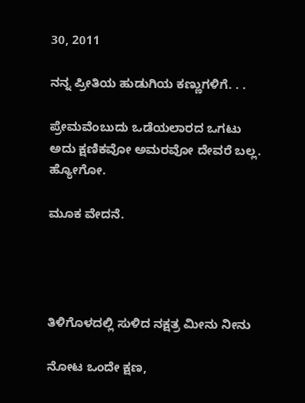30, 2011

ನನ್ನ ಪ್ರೀತಿಯ ಹುಡುಗಿಯ ಕಣ್ಣುಗಳಿಗೆ. . .

ಪ್ರೇಮವೆಂಬುದು ಒಡೆಯಲಾರದ ಒಗಟು ಅದು ಕ್ಷಣಿಕವೋ ಅಮರವೋ ದೇವರೆ ಬಲ್ಲ.
ಹ್ಯೋಗೋ.

ಮೂಕ ವೇದನೆ.




ತಿಳಿಗೊಳದಲ್ಲಿ ಸುಳಿದ ನಕ್ಷತ್ರ ಮೀನು ನೀನು

ನೋಟ ಒಂದೇ ಕ್ಷಣ,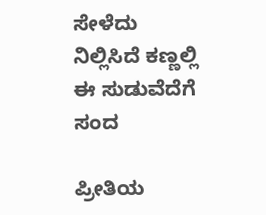ಸೇಳೆದು ನಿಲ್ಲಿಸಿದೆ ಕಣ್ಣಲ್ಲಿ ಈ ಸುಡುವೆದೆಗೆ ಸಂದ

ಪ್ರೀತಿಯ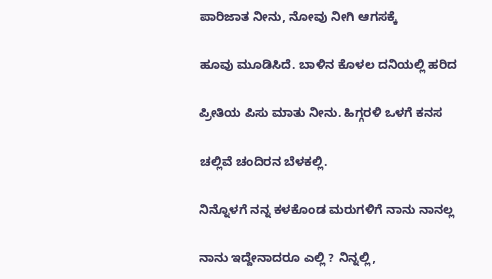ಪಾರಿಜಾತ ನೀನು, ನೋವು ನೀಗಿ ಆಗಸಕ್ಕೆ

ಹೂವು ಮೂಡಿಸಿದೆ. ಬಾಳಿನ ಕೊಳಲ ದನಿಯಲ್ಲಿ ಹರಿದ

ಪ್ರೀತಿಯ ಪಿಸು ಮಾತು ನೀನು. ಹಿಗ್ಗರಳಿ ಒಳಗೆ ಕನಸ

ಚಲ್ಲಿವೆ ಚಂದಿರನ ಬೆಳಕಲ್ಲಿ.

ನಿನ್ನೊಳಗೆ ನನ್ನ ಕಳಕೊಂಡ ಮರುಗಳಿಗೆ ನಾನು ನಾನಲ್ಲ

ನಾನು ಇದ್ದೇನಾದರೂ ಎಲ್ಲಿ ? ನಿನ್ನಲ್ಲಿ,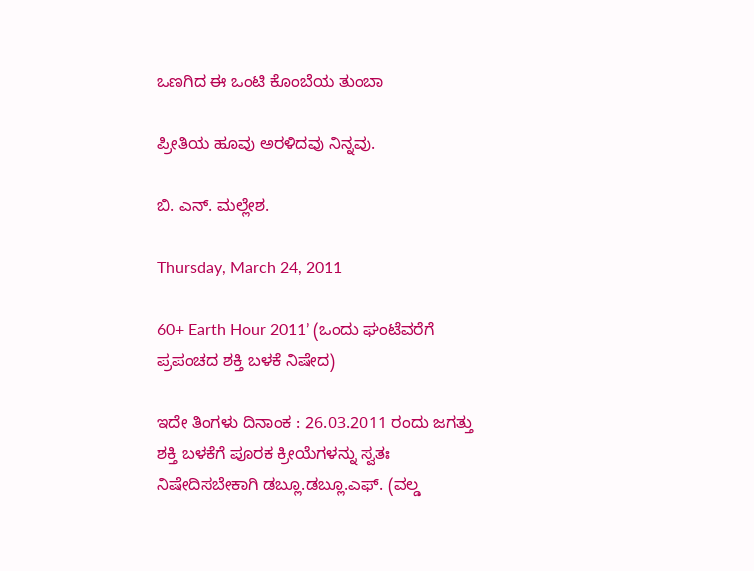ಒಣಗಿದ ಈ ಒಂಟಿ ಕೊಂಬೆಯ ತುಂಬಾ

ಪ್ರೀತಿಯ ಹೂವು ಅರಳಿದವು ನಿನ್ನವು.

ಬಿ. ಎನ್. ಮಲ್ಲೇಶ.

Thursday, March 24, 2011

60+ Earth Hour 2011’ (ಒಂದು ಘಂಟೆವರೆಗೆ ಪ್ರಪಂಚದ ಶಕ್ತಿ ಬಳಕೆ ನಿಷೇದ)

ಇದೇ ತಿಂಗಳು ದಿನಾಂಕ : 26.03.2011 ರಂದು ಜಗತ್ತು ಶಕ್ತಿ ಬಳಕೆಗೆ ಪೂರಕ ಕ್ರೀಯೆಗಳನ್ನು ಸ್ವತಃ ನಿಷೇದಿಸಬೇಕಾಗಿ ಡಬ್ಲೂ.ಡಬ್ಲೂ.ಎಫ್. (ವಲ್ಡ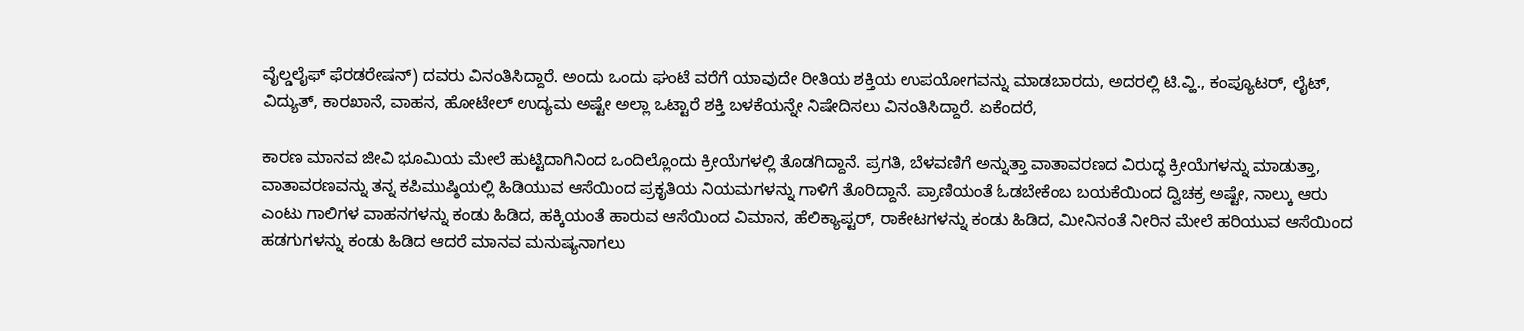ವೈಲ್ಡಲೈಫ್ ಫೆರಡರೇಷನ್) ದವರು ವಿನಂತಿಸಿದ್ದಾರೆ. ಅಂದು ಒಂದು ಘಂಟೆ ವರೆಗೆ ಯಾವುದೇ ರೀತಿಯ ಶಕ್ತಿಯ ಉಪಯೋಗವನ್ನು ಮಾಡಬಾರದು, ಅದರಲ್ಲಿ ಟಿ.ವ್ಹಿ., ಕಂಪ್ಯೂಟರ್, ಲೈಟ್, ವಿದ್ಯುತ್, ಕಾರಖಾನೆ, ವಾಹನ, ಹೋಟೇಲ್ ಉದ್ಯಮ ಅಷ್ಟೇ ಅಲ್ಲಾ ಒಟ್ಟಾರೆ ಶಕ್ತಿ ಬಳಕೆಯನ್ನೇ ನಿಷೇದಿಸಲು ವಿನಂತಿಸಿದ್ದಾರೆ. ಏಕೆಂದರೆ,

ಕಾರಣ ಮಾನವ ಜೀವಿ ಭೂಮಿಯ ಮೇಲೆ ಹುಟ್ಟಿದಾಗಿನಿಂದ ಒಂದಿಲ್ಲೊಂದು ಕ್ರೀಯೆಗಳಲ್ಲಿ ತೊಡಗಿದ್ದಾನೆ. ಪ್ರಗತಿ, ಬೆಳವಣಿಗೆ ಅನ್ನುತ್ತಾ ವಾತಾವರಣದ ವಿರುದ್ಧ ಕ್ರೀಯೆಗಳನ್ನು ಮಾಡುತ್ತಾ, ವಾತಾವರಣವನ್ನು ತನ್ನ ಕಪಿಮುಷ್ಠಿಯಲ್ಲಿ ಹಿಡಿಯುವ ಆಸೆಯಿಂದ ಪ್ರಕೃತಿಯ ನಿಯಮಗಳನ್ನು ಗಾಳಿಗೆ ತೊರಿದ್ದಾನೆ. ಪ್ರಾಣಿಯಂತೆ ಓಡಬೇಕೆಂಬ ಬಯಕೆಯಿಂದ ದ್ವಿಚಕ್ರ ಅಷ್ಟೇ, ನಾಲ್ಕು ಆರು ಎಂಟು ಗಾಲಿಗಳ ವಾಹನಗಳನ್ನು ಕಂಡು ಹಿಡಿದ, ಹಕ್ಕಿಯಂತೆ ಹಾರುವ ಆಸೆಯಿಂದ ವಿಮಾನ, ಹೆಲಿಕ್ಯಾಪ್ಟರ್, ರಾಕೇಟಗಳನ್ನು ಕಂಡು ಹಿಡಿದ, ಮೀನಿನಂತೆ ನೀರಿನ ಮೇಲೆ ಹರಿಯುವ ಆಸೆಯಿಂದ ಹಡಗುಗಳನ್ನು ಕಂಡು ಹಿಡಿದ ಆದರೆ ಮಾನವ ಮನುಷ್ಯನಾಗಲು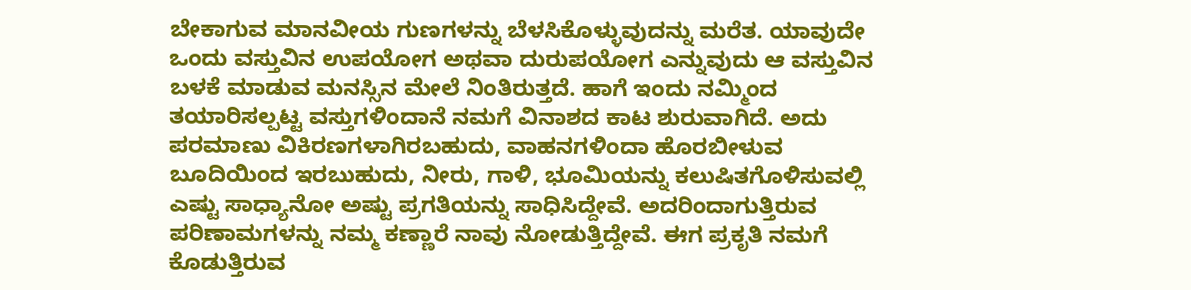ಬೇಕಾಗುವ ಮಾನವೀಯ ಗುಣಗಳನ್ನು ಬೆಳಸಿಕೊಳ್ಳುವುದನ್ನು ಮರೆತ. ಯಾವುದೇ ಒಂದು ವಸ್ತುವಿನ ಉಪಯೋಗ ಅಥವಾ ದುರುಪಯೋಗ ಎನ್ನುವುದು ಆ ವಸ್ತುವಿನ ಬಳಕೆ ಮಾಡುವ ಮನಸ್ಸಿನ ಮೇಲೆ ನಿಂತಿರುತ್ತದೆ. ಹಾಗೆ ಇಂದು ನಮ್ಮಿಂದ ತಯಾರಿಸಲ್ಪಟ್ಟ ವಸ್ತುಗಳಿಂದಾನೆ ನಮಗೆ ವಿನಾಶದ ಕಾಟ ಶುರುವಾಗಿದೆ. ಅದು ಪರಮಾಣು ವಿಕಿರಣಗಳಾಗಿರಬಹುದು, ವಾಹನಗಳಿಂದಾ ಹೊರಬೀಳುವ ಬೂದಿಯಿಂದ ಇರಬುಹುದು, ನೀರು, ಗಾಳಿ, ಭೂಮಿಯನ್ನು ಕಲುಷಿತಗೊಳಿಸುವಲ್ಲಿ ಎಷ್ಟು ಸಾಧ್ಯಾನೋ ಅಷ್ಟು ಪ್ರಗತಿಯನ್ನು ಸಾಧಿಸಿದ್ದೇವೆ. ಅದರಿಂದಾಗುತ್ತಿರುವ ಪರಿಣಾಮಗಳನ್ನು ನಮ್ಮ ಕಣ್ಣಾರೆ ನಾವು ನೋಡುತ್ತಿದ್ದೇವೆ. ಈಗ ಪ್ರಕೃತಿ ನಮಗೆ ಕೊಡುತ್ತಿರುವ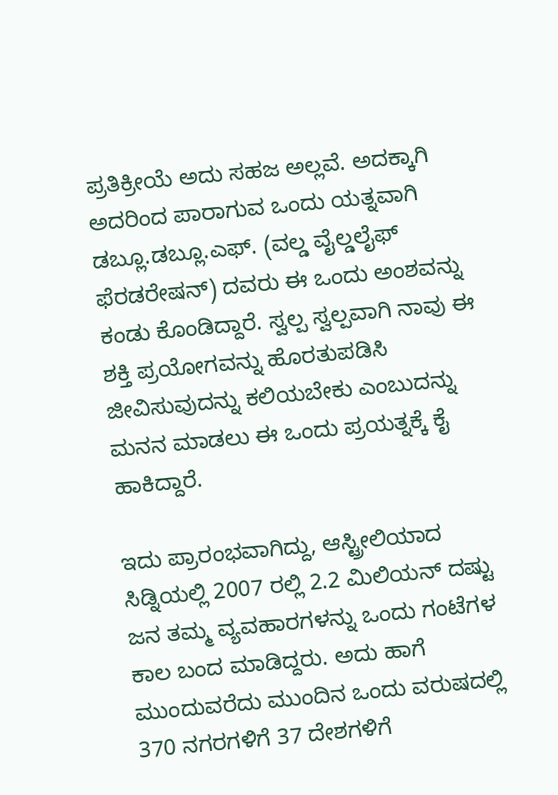ಪ್ರತಿಕ್ರೀಯೆ ಅದು ಸಹಜ ಅಲ್ಲವೆ. ಅದಕ್ಕಾಗಿ ಅದರಿಂದ ಪಾರಾಗುವ ಒಂದು ಯತ್ನವಾಗಿ ಡಬ್ಲೂ.ಡಬ್ಲೂ.ಎಫ್. (ವಲ್ಡ ವೈಲ್ಡಲೈಫ್ ಫೆರಡರೇಷನ್) ದವರು ಈ ಒಂದು ಅಂಶವನ್ನು ಕಂಡು ಕೊಂಡಿದ್ದಾರೆ. ಸ್ವಲ್ಪ ಸ್ವಲ್ಪವಾಗಿ ನಾವು ಈ ಶಕ್ತಿ ಪ್ರಯೋಗವನ್ನು ಹೊರತುಪಡಿಸಿ ಜೀವಿಸುವುದನ್ನು ಕಲಿಯಬೇಕು ಎಂಬುದನ್ನು ಮನನ ಮಾಡಲು ಈ ಒಂದು ಪ್ರಯತ್ನಕ್ಕೆ ಕೈ ಹಾಕಿದ್ದಾರೆ.

ಇದು ಪ್ರಾರಂಭವಾಗಿದ್ದು, ಆಸ್ಟ್ರೀಲಿಯಾದ ಸಿಡ್ನಿಯಲ್ಲಿ 2007 ರಲ್ಲಿ 2.2 ಮಿಲಿಯನ್ ದಷ್ಟು ಜನ ತಮ್ಮ ವ್ಯವಹಾರಗಳನ್ನು ಒಂದು ಗಂಟೆಗಳ ಕಾಲ ಬಂದ ಮಾಡಿದ್ದರು. ಅದು ಹಾಗೆ ಮುಂದುವರೆದು ಮುಂದಿನ ಒಂದು ವರುಷದಲ್ಲಿ 370 ನಗರಗಳಿಗೆ 37 ದೇಶಗಳಿಗೆ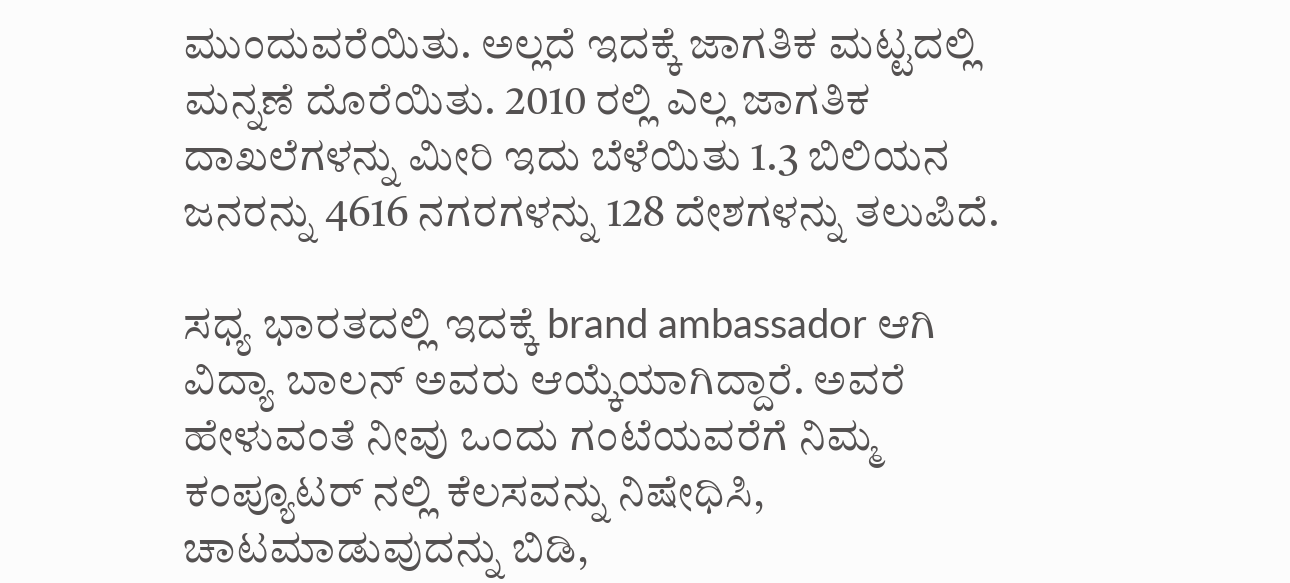ಮುಂದುವರೆಯಿತು. ಅಲ್ಲದೆ ಇದಕ್ಕೆ ಜಾಗತಿಕ ಮಟ್ಟದಲ್ಲಿ ಮನ್ನಣೆ ದೊರೆಯಿತು. 2010 ರಲ್ಲಿ ಎಲ್ಲ ಜಾಗತಿಕ ದಾಖಲೆಗಳನ್ನು ಮೀರಿ ಇದು ಬೆಳೆಯಿತು 1.3 ಬಿಲಿಯನ ಜನರನ್ನು 4616 ನಗರಗಳನ್ನು 128 ದೇಶಗಳನ್ನು ತಲುಪಿದೆ.

ಸಧ್ಯ ಭಾರತದಲ್ಲಿ ಇದಕ್ಕೆ brand ambassador ಆಗಿ ವಿದ್ಯಾ ಬಾಲನ್ ಅವರು ಆಯ್ಕೆಯಾಗಿದ್ದಾರೆ. ಅವರೆ ಹೇಳುವಂತೆ ನೀವು ಒಂದು ಗಂಟೆಯವರೆಗೆ ನಿಮ್ಮ ಕಂಪ್ಯೂಟರ್ ನಲ್ಲಿ ಕೆಲಸವನ್ನು ನಿಷೇಧಿಸಿ, ಚಾಟಮಾಡುವುದನ್ನು ಬಿಡಿ,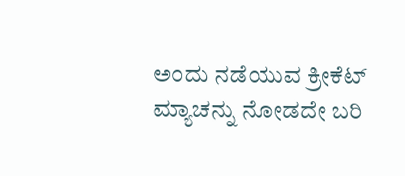ಅಂದು ನಡೆಯುವ ಕ್ರೀಕೆಟ್ ಮ್ಯಾಚನ್ನು ನೋಡದೇ ಬರಿ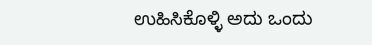ಉಹಿಸಿಕೊಳ್ಳಿ ಅದು ಒಂದು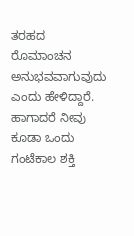ತರಹದ ರೊಮಾಂಚನ ಅನುಭವವಾಗುವುದು ಎಂದು ಹೇಳಿದ್ದಾರೆ. ಹಾಗಾದರೆ ನೀವು ಕೂಡಾ ಒಂದು ಗಂಟೆಕಾಲ ಶಕ್ತಿ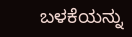ಬಳಕೆಯನ್ನು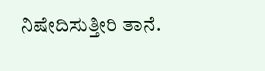ನಿಷೇದಿಸುತ್ತೀರಿ ತಾನೆ.